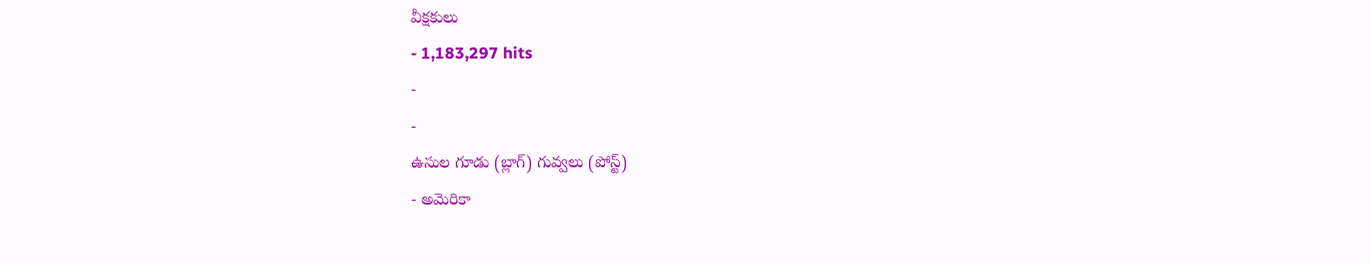వీక్షకులు
- 1,183,297 hits
-
-
ఉసుల గూడు (బ్లాగ్) గువ్వలు (పోస్ట్)
- అమెరికా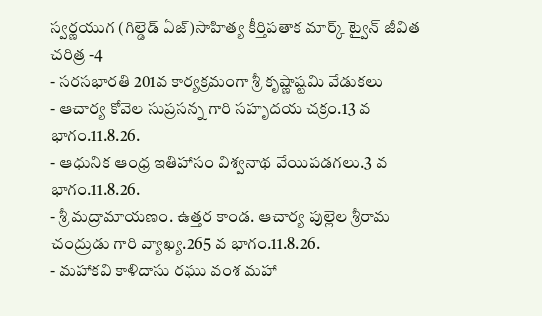స్వర్ణయుగ (గిల్డెడ్ ఏజ్)సాహిత్య కీర్తిపతాక మార్క్ ట్వైన్ జీవిత చరిత్ర -4
- సరసభారతి 201వ కార్యక్రమంగా శ్రీ కృష్ణాష్టమి వేడుకలు
- ఆచార్య కోవెల సుప్రసన్న గారి సహృదయ చక్రం.13 వ భాగం.11.8.26.
- ఆధునిక ఆంధ్ర ఇతిహాసం విశ్వనాథ వేయిపడగలు.3 వ భాగం.11.8.26.
- శ్రీ మద్రామాయణం. ఉత్తర కాండ. ఆచార్య పుల్లెల శ్రీరామ చంద్రుడు గారి వ్యాఖ్య.265 వ భాగం.11.8.26.
- మహాకవి కాళిదాసు రఘు వంశ మహా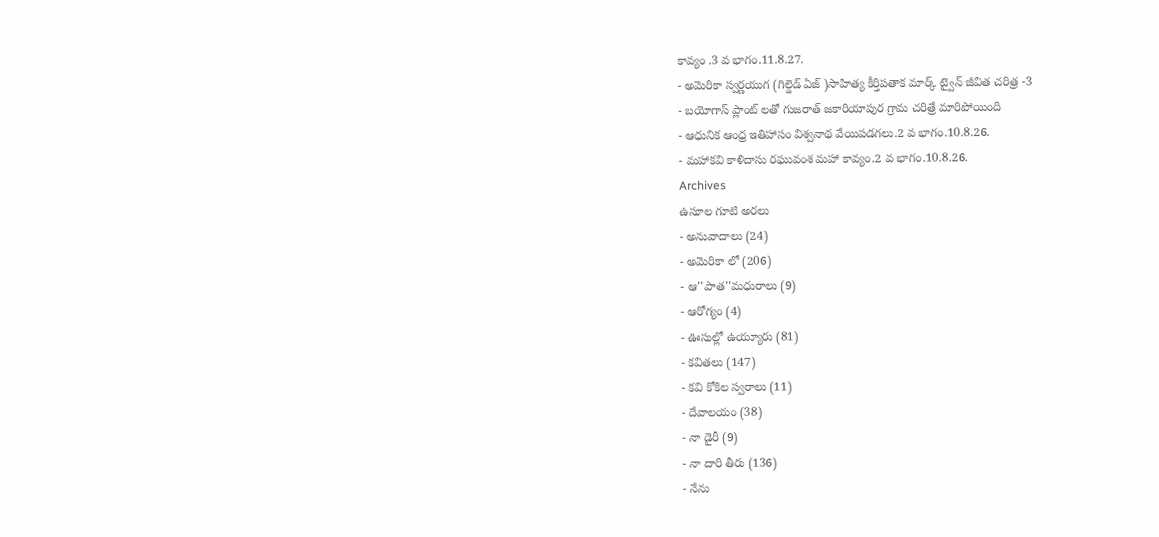కావ్యం .3 వ భాగం.11.8.27.
- అమెరికా స్వర్ణయుగ (గిల్డెడ్ ఏజ్ )సాహిత్య కీర్తిపతాక మార్క్ ట్వైన్ జీవిత చరిత్ర -3
- బయోగాస్ ప్లాంట్ లతో గుజరాత్ జకారియాపుర గ్రామ చరిత్రే మారిపోయింది
- ఆధునిక ఆంధ్ర ఇతిహాసం విశ్వనాథ వేయిపడగలు.2 వ భాగం.10.8.26.
- మహాకవి కాళిదాసు రఘువంశ మహా కావ్యం.2 వ భాగం.10.8.26.
Archives
ఉసూల గూటి అరలు
- అనువాదాలు (24)
- అమెరికా లో (206)
- ఆ''పాత''మధురాలు (9)
- ఆరోగ్యం (4)
- ఊసుల్లో ఉయ్యూరు (81)
- కవితలు (147)
- కవి కోకిల స్వరాలు (11)
- దేవాలయం (38)
- నా డైరీ (9)
- నా దారి తీరు (136)
- నేను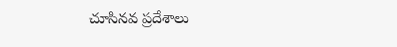చూసినవ ప్రదేశాలు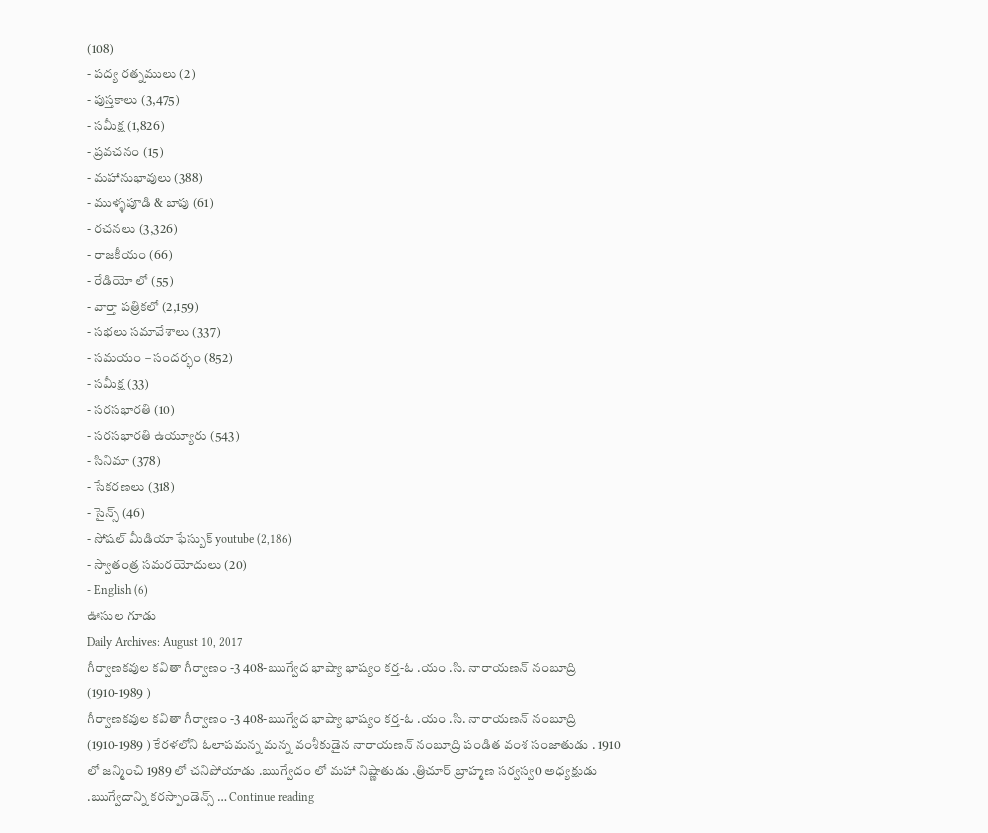(108)
- పద్య రత్నములు (2)
- పుస్తకాలు (3,475)
- సమీక్ష (1,826)
- ప్రవచనం (15)
- మహానుభావులు (388)
- ముళ్ళపూడి & బాపు (61)
- రచనలు (3,326)
- రాజకీయం (66)
- రేడియో లో (55)
- వార్తా పత్రికలో (2,159)
- సభలు సమావేశాలు (337)
- సమయం – సందర్భం (852)
- సమీక్ష (33)
- సరసభారతి (10)
- సరసభారతి ఉయ్యూరు (543)
- సినిమా (378)
- సేకరణలు (318)
- సైన్స్ (46)
- సోషల్ మీడియా ఫేస్బుక్ youtube (2,186)
- స్వాతంత్ర సమరయోదులు (20)
- English (6)
ఊసుల గూడు
Daily Archives: August 10, 2017
గీర్వాణకవుల కవితా గీర్వాణం -3 408-ఋగ్వేద భాష్యా భాష్యం కర్త-ఓ .యం .సి. నారాయణన్ నంబూద్రి (1910-1989 )
గీర్వాణకవుల కవితా గీర్వాణం -3 408-ఋగ్వేద భాష్యా భాష్యం కర్త-ఓ .యం .సి. నారాయణన్ నంబూద్రి (1910-1989 ) కేరళలోని ఓలాపమన్న మన్న వంశీకుడైన నారాయణన్ నంబూద్రి పండిత వంశ సంజాతుడు . 1910 లో జన్మించి 1989 లో చనిపోయాడు .ఋగ్వేదం లో మహా నిష్ణాతుడు .త్రిచూర్ బ్రాహ్మణ సర్వస్వ0 అధ్యక్షుడు .ఋగ్వేదాన్ని కరస్పాండెన్స్ … Continue reading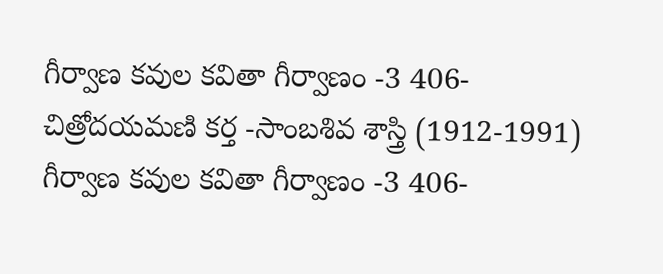గీర్వాణ కవుల కవితా గీర్వాణం -3 406-చిత్రోదయమణి కర్త -సాంబశివ శాస్త్రి (1912-1991)
గీర్వాణ కవుల కవితా గీర్వాణం -3 406-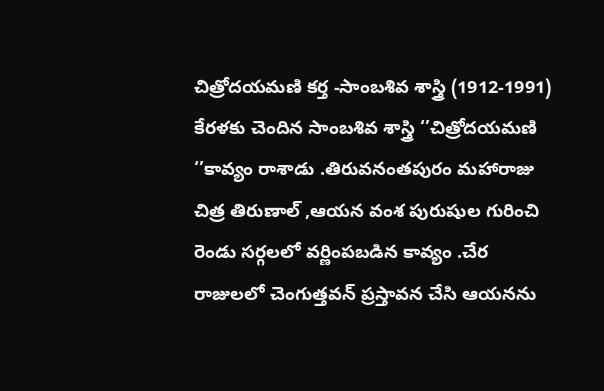చిత్రోదయమణి కర్త -సాంబశివ శాస్త్రి (1912-1991) కేరళకు చెందిన సాంబశివ శాస్త్రి ‘’చిత్రోదయమణి ‘’కావ్యం రాశాడు .తిరువనంతపురం మహారాజు చిత్ర తిరుణాల్ ,ఆయన వంశ పురుషుల గురించి రెండు సర్గలలో వర్ణింపబడిన కావ్యం .చేర రాజులలో చెంగుత్తవన్ ప్రస్తావన చేసి ఆయనను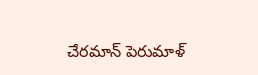చేరమాన్ పెరుమాళ్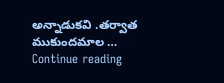అన్నాడుకవి .తర్వాత ముకుందమాల … Continue reading